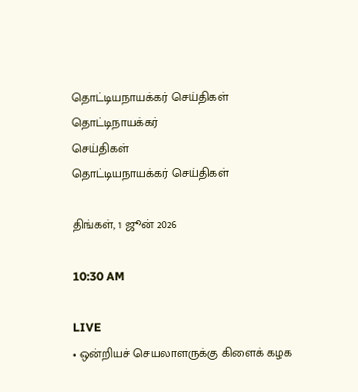தொட்டியநாயக்கர் செய்திகள்
தொட்டிநாயக்கர்
செய்திகள்
தொட்டியநாயக்கர் செய்திகள்

திங்கள், 1 ஜூன் 2026

10:30 AM

LIVE
• ஒன்றியச் செயலாளருக்கு கிளைக் கழக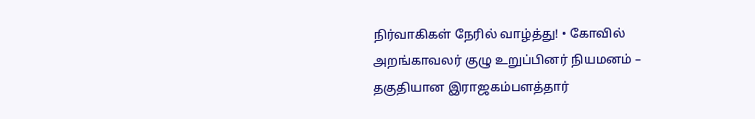நிர்வாகிகள் நேரில் வாழ்த்து! • கோவில் அறங்காவலர் குழு உறுப்பினர் நியமனம் – தகுதியான இராஜகம்பளத்தார்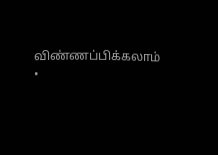விண்ணப்பிக்கலாம் •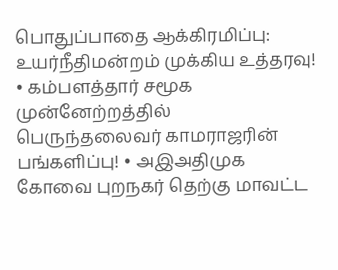பொதுப்பாதை ஆக்கிரமிப்பு: உயர்நீதிமன்றம் முக்கிய உத்தரவு! • கம்பளத்தார் சமூக முன்னேற்றத்தில் பெருந்தலைவர் காமராஜரின் பங்களிப்பு! • அஇஅதிமுக கோவை புறநகர் தெற்கு மாவட்ட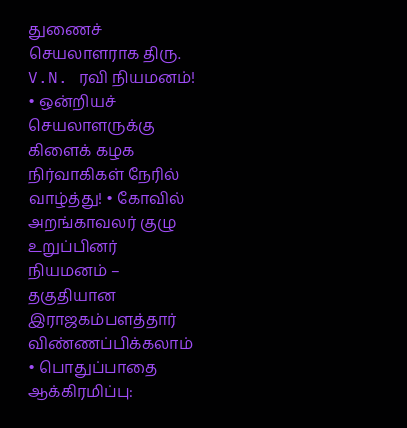துணைச் செயலாளராக திரு. V.N. ரவி நியமனம்! • ஒன்றியச் செயலாளருக்கு கிளைக் கழக நிர்வாகிகள் நேரில் வாழ்த்து! • கோவில் அறங்காவலர் குழு உறுப்பினர் நியமனம் – தகுதியான இராஜகம்பளத்தார் விண்ணப்பிக்கலாம் • பொதுப்பாதை ஆக்கிரமிப்பு: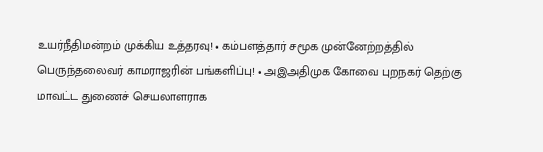உயர்நீதிமன்றம் முக்கிய உத்தரவு! • கம்பளத்தார் சமூக முன்னேற்றத்தில் பெருந்தலைவர் காமராஜரின் பங்களிப்பு! • அஇஅதிமுக கோவை புறநகர் தெற்கு மாவட்ட துணைச் செயலாளராக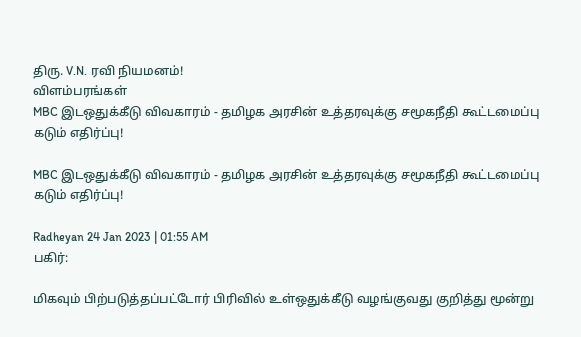திரு. V.N. ரவி நியமனம்!
விளம்பரங்கள்
MBC இடஒதுக்கீடு விவகாரம் - தமிழக அரசின் உத்தரவுக்கு சமூகநீதி கூட்டமைப்பு கடும் எதிர்ப்பு!

MBC இடஒதுக்கீடு விவகாரம் - தமிழக அரசின் உத்தரவுக்கு சமூகநீதி கூட்டமைப்பு கடும் எதிர்ப்பு!

Radheyan 24 Jan 2023 | 01:55 AM
பகிர்:

மிகவும் பிற்படுத்தப்பட்டோர் பிரிவில் உள்ஒதுக்கீடு வழங்குவது குறித்து மூன்று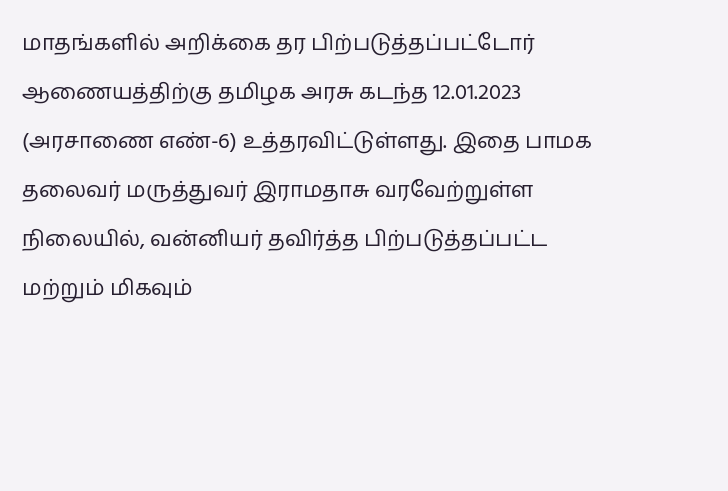மாதங்களில் அறிக்கை தர பிற்படுத்தப்பட்டோர் ஆணையத்திற்கு தமிழக அரசு கடந்த 12.01.2023 (அரசாணை எண்-6) உத்தரவிட்டுள்ளது. இதை பாமக தலைவர் மருத்துவர் இராமதாசு வரவேற்றுள்ள நிலையில், வன்னியர் தவிர்த்த பிற்படுத்தப்பட்ட மற்றும் மிகவும்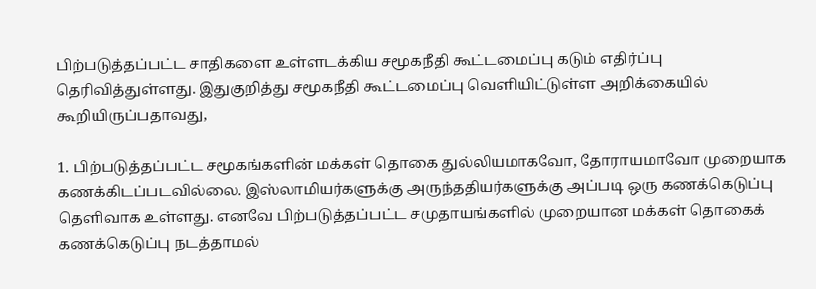பிற்படுத்தப்பட்ட சாதிகளை உள்ளடக்கிய சமூகநீதி கூட்டமைப்பு கடும் எதிர்ப்பு தெரிவித்துள்ளது. இதுகுறித்து சமூகநீதி கூட்டமைப்பு வெளியிட்டுள்ள அறிக்கையில் கூறியிருப்பதாவது,

1. பிற்படுத்தப்பட்ட சமூகங்களின் மக்கள் தொகை துல்லியமாகவோ, தோராயமாவோ முறையாக கணக்கிடப்படவில்லை. இஸ்லாமியர்களுக்கு அருந்ததியர்களுக்கு அப்படி ஒரு கணக்கெடுப்பு தெளிவாக உள்ளது. எனவே பிற்படுத்தப்பட்ட சமுதாயங்களில் முறையான மக்கள் தொகைக் கணக்கெடுப்பு நடத்தாமல்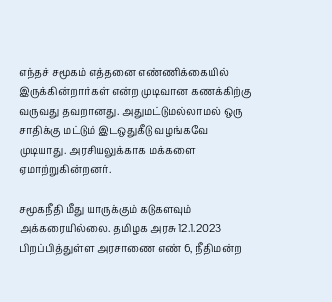எந்தச் சமூகம் எத்தனை எண்ணிக்கையில் இருக்கின்றார்கள் என்ற முடிவான கணக்கிற்கு வருவது தவறானது. அதுமட்டுமல்லாமல் ஒரு சாதிக்கு மட்டும் இடஒதுகீடு வழங்கவே முடியாது. அரசியலுக்காக மக்களை ஏமாற்றுகின்றனர்.

சமூகநீதி மீது யாருக்கும் கடுகளவும் அக்கரையில்லை. தமிழக அரசு 12.1.2023 பிறப்பித்துள்ள அரசாணை எண் 6, நீதிமன்ற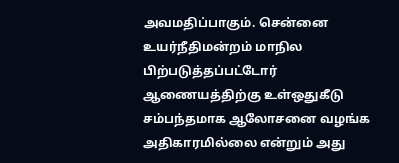அவமதிப்பாகும். சென்னை உயர்நீதிமன்றம் மாநில பிற்படுத்தப்பட்டோர் ஆணையத்திற்கு உள்ஒதுகீடு சம்பந்தமாக ஆலோசனை வழங்க அதிகாரமில்லை என்றும் அது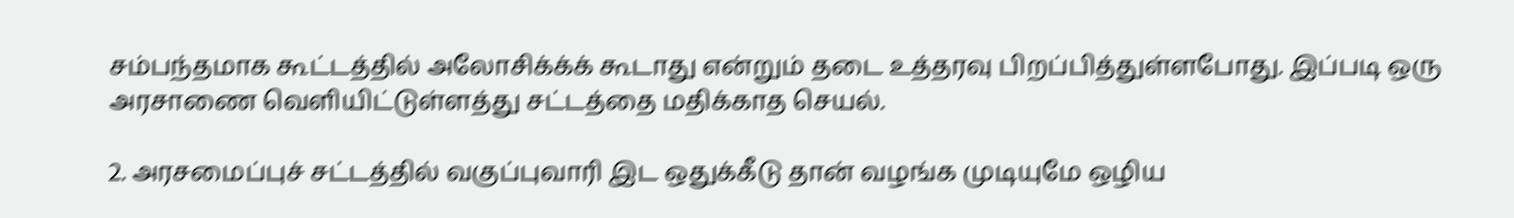சம்பந்தமாக கூட்டத்தில் அலோசிக்க்க் கூடாது என்றும் தடை உத்தரவு பிறப்பித்துள்ளபோது. இப்படி ஒரு அரசாணை வெளியிட்டுள்ளத்து சட்டத்தை மதிக்காத செயல்.

2. அரசமைப்புச் சட்டத்தில் வகுப்புவாரி இட ஒதுக்கீடு தான் வழங்க முடியுமே ஒழிய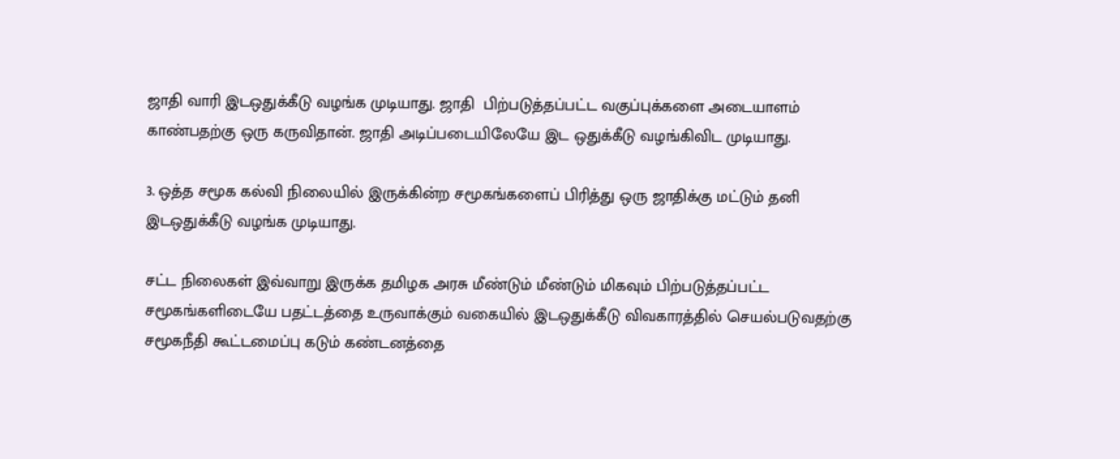ஜாதி வாரி இடஒதுக்கீடு வழங்க முடியாது. ஜாதி  பிற்படுத்தப்பட்ட வகுப்புக்களை அடையாளம் காண்பதற்கு ஒரு கருவிதான். ஜாதி அடிப்படையிலேயே இட ஒதுக்கீடு வழங்கிவிட முடியாது.

3. ஒத்த சமூக கல்வி நிலையில் இருக்கின்ற சமூகங்களைப் பிரித்து ஒரு ஜாதிக்கு மட்டும் தனி இடஒதுக்கீடு வழங்க முடியாது.

சட்ட நிலைகள் இவ்வாறு இருக்க தமிழக அரசு மீண்டும் மீண்டும் மிகவும் பிற்படுத்தப்பட்ட சமூகங்களிடையே பதட்டத்தை உருவாக்கும் வகையில் இடஒதுக்கீடு விவகாரத்தில் செயல்படுவதற்கு சமூகநீதி கூட்டமைப்பு கடும் கண்டனத்தை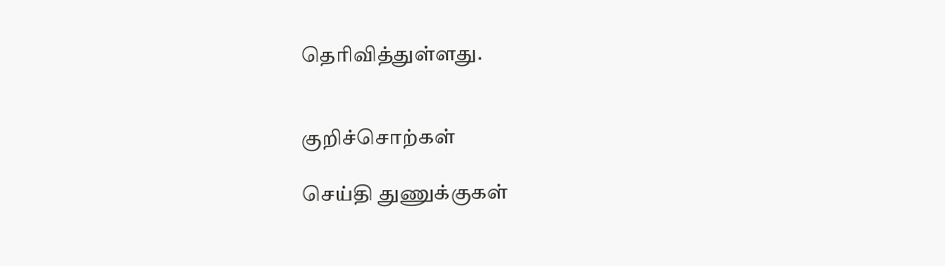தெரிவித்துள்ளது.


குறிச்சொற்கள்

செய்தி துணுக்குகள்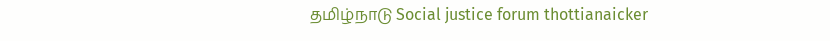தமிழ்நாடு Social justice forum thottianaicker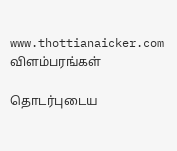www.thottianaicker.com
விளம்பரங்கள்

தொடர்புடைய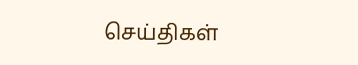செய்திகள்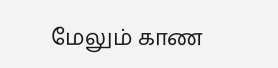மேலும் காண